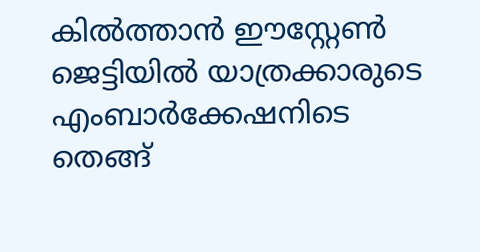കിൽത്താൻ ഈസ്റ്റേൺ ജെട്ടിയിൽ യാത്രക്കാരുടെ എംബാർക്കേഷനിടെ തെങ്ങ്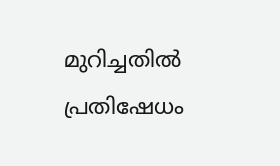മുറിച്ചതിൽ പ്രതിഷേധം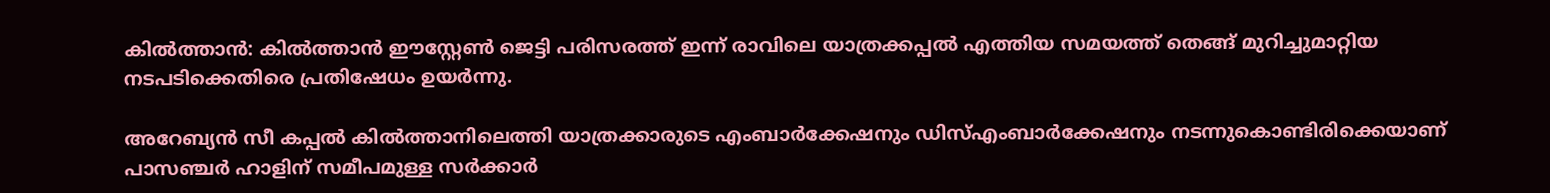കിൽത്താൻ: കിൽത്താൻ ഈസ്റ്റേൺ ജെട്ടി പരിസരത്ത് ഇന്ന് രാവിലെ യാത്രക്കപ്പൽ എത്തിയ സമയത്ത് തെങ്ങ് മുറിച്ചുമാറ്റിയ നടപടിക്കെതിരെ പ്രതിഷേധം ഉയർന്നു.

അറേബ്യൻ സീ കപ്പൽ കിൽത്താനിലെത്തി യാത്രക്കാരുടെ എംബാർക്കേഷനും ഡിസ്‌എംബാർക്കേഷനും നടന്നുകൊണ്ടിരിക്കെയാണ് പാസഞ്ചർ ഹാളിന് സമീപമുള്ള സർക്കാർ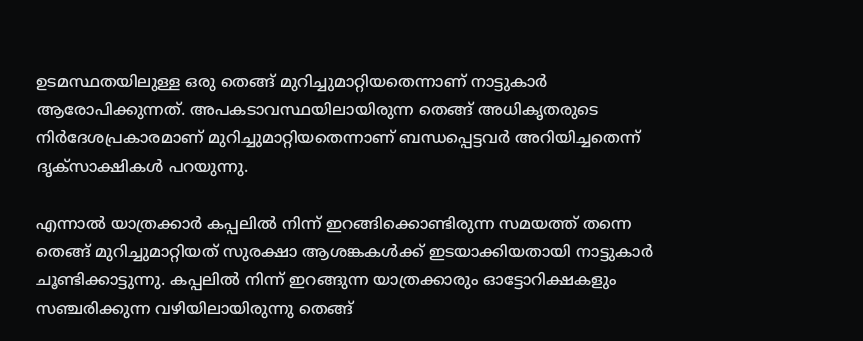ഉടമസ്ഥതയിലുള്ള ഒരു തെങ്ങ് മുറിച്ചുമാറ്റിയതെന്നാണ് നാട്ടുകാർ ആരോപിക്കുന്നത്. അപകടാവസ്ഥയിലായിരുന്ന തെങ്ങ് അധികൃതരുടെ നിർദേശപ്രകാരമാണ് മുറിച്ചുമാറ്റിയതെന്നാണ് ബന്ധപ്പെട്ടവർ അറിയിച്ചതെന്ന് ദൃക്‌സാക്ഷികൾ പറയുന്നു.

എന്നാൽ യാത്രക്കാർ കപ്പലിൽ നിന്ന് ഇറങ്ങിക്കൊണ്ടിരുന്ന സമയത്ത് തന്നെ തെങ്ങ് മുറിച്ചുമാറ്റിയത് സുരക്ഷാ ആശങ്കകൾക്ക് ഇടയാക്കിയതായി നാട്ടുകാർ ചൂണ്ടിക്കാട്ടുന്നു. കപ്പലിൽ നിന്ന് ഇറങ്ങുന്ന യാത്രക്കാരും ഓട്ടോറിക്ഷകളും സഞ്ചരിക്കുന്ന വഴിയിലായിരുന്നു തെങ്ങ്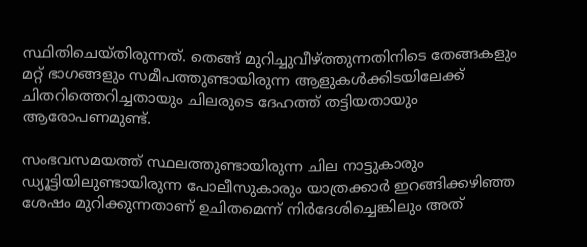സ്ഥിതിചെയ്തിരുന്നത്. തെങ്ങ് മുറിച്ചുവീഴ്ത്തുന്നതിനിടെ തേങ്ങകളും മറ്റ് ഭാഗങ്ങളും സമീപത്തുണ്ടായിരുന്ന ആളുകൾക്കിടയിലേക്ക് ചിതറിത്തെറിച്ചതായും ചിലരുടെ ദേഹത്ത് തട്ടിയതായും ആരോപണമുണ്ട്.

സംഭവസമയത്ത് സ്ഥലത്തുണ്ടായിരുന്ന ചില നാട്ടുകാരും ഡ്യൂട്ടിയിലുണ്ടായിരുന്ന പോലീസുകാരും യാത്രക്കാർ ഇറങ്ങിക്കഴിഞ്ഞ ശേഷം മുറിക്കുന്നതാണ് ഉചിതമെന്ന് നിർദേശിച്ചെങ്കിലും അത്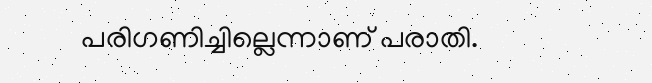പരിഗണിച്ചില്ലെന്നാണ് പരാതി.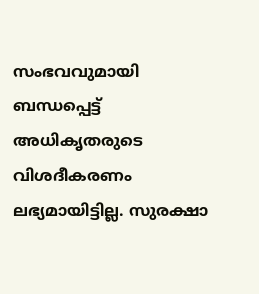സംഭവവുമായി ബന്ധപ്പെട്ട് അധികൃതരുടെ വിശദീകരണം ലഭ്യമായിട്ടില്ല. സുരക്ഷാ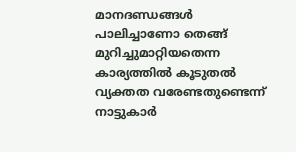മാനദണ്ഡങ്ങൾ പാലിച്ചാണോ തെങ്ങ് മുറിച്ചുമാറ്റിയതെന്ന കാര്യത്തിൽ കൂടുതൽ വ്യക്തത വരേണ്ടതുണ്ടെന്ന് നാട്ടുകാർ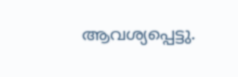ആവശ്യപ്പെട്ടു.